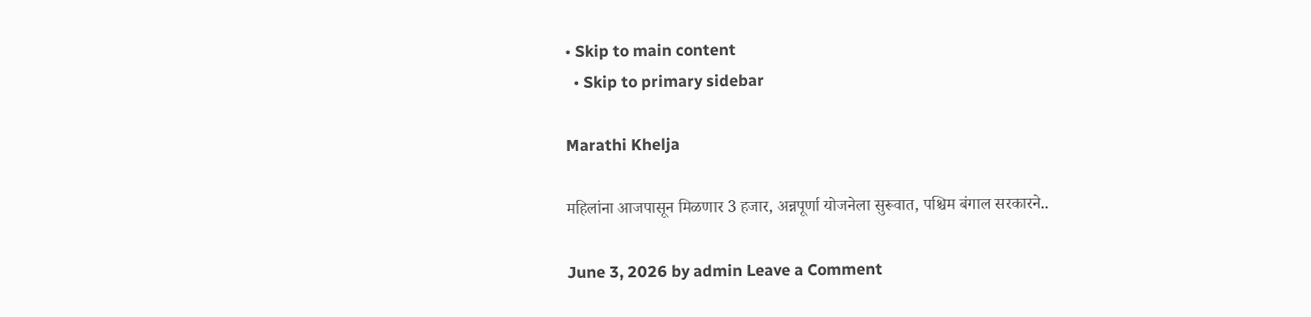• Skip to main content
  • Skip to primary sidebar

Marathi Khelja

महिलांना आजपासून मिळणार 3 हजार, अन्नपूर्णा योजनेला सुरूवात, पश्चिम बंगाल सरकारने..

June 3, 2026 by admin Leave a Comment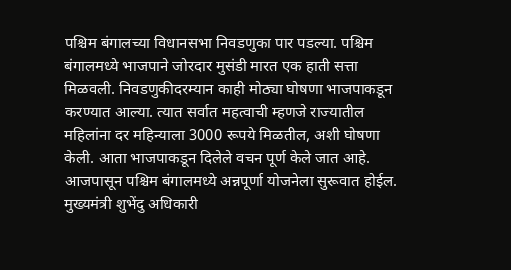पश्चिम बंगालच्या विधानसभा निवडणुका पार पडल्या. पश्चिम बंगालमध्ये भाजपाने जोरदार मुसंडी मारत एक हाती सत्ता मिळवली. निवडणुकीदरम्यान काही मोठ्या घोषणा भाजपाकडून करण्यात आल्या. त्यात सर्वात महत्वाची म्हणजे राज्यातील महिलांना दर महिन्याला 3000 रूपये मिळतील, अशी घोषणा केली. आता भाजपाकडून दिलेले वचन पूर्ण केले जात आहे. आजपासून पश्चिम बंगालमध्ये अन्नपूर्णा योजनेला सुरूवात होईल. मुख्यमंत्री शुभेंदु अधिकारी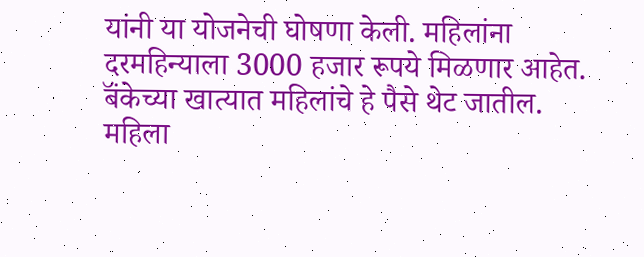यांनी या योजनेची घोषणा केली. महिलांना दरमहिन्याला 3000 हजार रूपये मिळणार आहेत. बॅंकेच्या खात्यात महिलांचे हे पैसे थेट जातील. महिला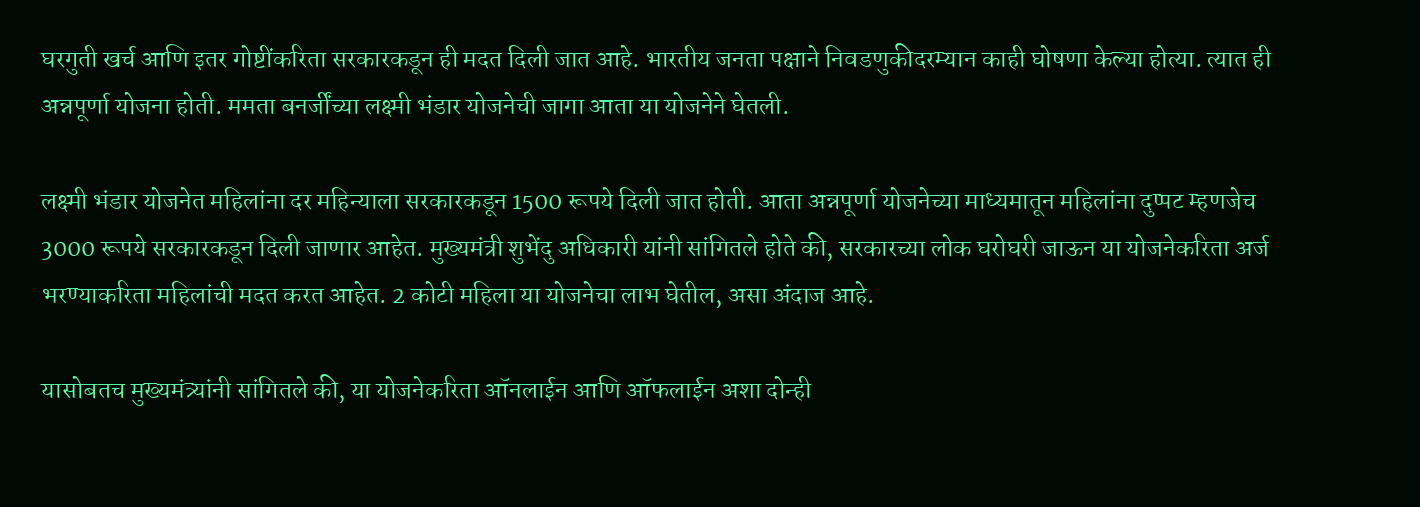घरगुती खर्च आणि इतर गोष्टींकरिता सरकारकडून ही मदत दिली जात आहे. भारतीय जनता पक्षाने निवडणुकीदरम्यान काही घोषणा केल्या होत्या. त्यात ही अन्नपूर्णा योजना होती. ममता बनर्जींच्या लक्ष्मी भंडार योजनेची जागा आता या योजनेने घेतली.

लक्ष्मी भंडार योजनेत महिलांना दर महिन्याला सरकारकडून 1500 रूपये दिली जात होती. आता अन्नपूर्णा योजनेच्या माध्यमातून महिलांना दुप्पट म्हणजेच 3000 रूपये सरकारकडून दिली जाणार आहेत. मुख्यमंत्री शुभेंदु अधिकारी यांनी सांगितले होते की, सरकारच्या लोक घरोघरी जाऊन या योजनेकरिता अर्ज भरण्याकरिता महिलांची मदत करत आहेत. 2 कोटी महिला या योजनेचा लाभ घेतील, असा अंदाज आहे.

यासोबतच मुख्यमंत्र्यांनी सांगितले की, या योजनेकरिता ऑनलाईन आणि ऑफलाईन अशा दोन्ही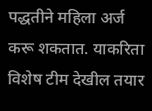पद्धतीने महिला अर्ज करू शकतात. याकरिता विशेष टीम देखील तयार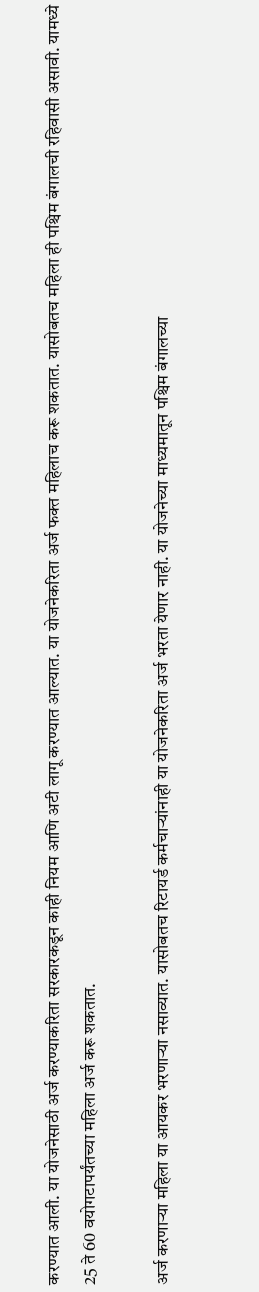करण्यात आली. या योजनेसाठी अर्ज करण्याकरिता सरकारकडून काही नियम आणि अटी लागू करण्यात आल्यात. या योजनेकरिता अर्ज फक्त महिलाच करू शकतात. यासोबतच महिला ही पश्चिम बंगालची रहिवासी असावी. यामध्ये 25 ते 60 वयोगटापर्यंतच्या महिला अर्ज करू शकतात.

अर्ज करणाऱ्या महिला या आयकर भरणाऱ्या नसाव्यात. यासोबतच रिटायर्ड कर्मचाऱ्यांनाही या योजनेकरिता अर्ज भरता येणार नाही. या योजनेच्या माध्यमातून पश्चिम बंगालच्या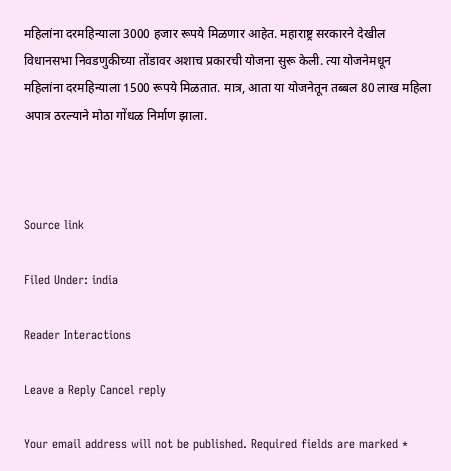महिलांना दरमहिन्याला 3000 हजार रूपये मिळणार आहेत. महाराष्ट्र सरकारने देखील विधानसभा निवडणुकीच्या तोंडावर अशाच प्रकारची योजना सुरू केली. त्या योजनेमधून महिलांना दरमहिन्याला 1500 रूपये मिळतात. मात्र, आता या योजनेतून तब्बल 80 लाख महिला अपात्र ठरल्याने मोठा गोंधळ निर्माण झाला.



Source link

Filed Under: india

Reader Interactions

Leave a Reply Cancel reply

Your email address will not be published. Required fields are marked *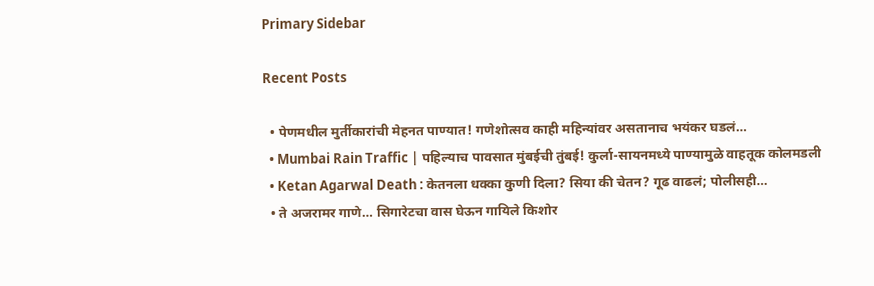Primary Sidebar

Recent Posts

  • पेणमधील मुर्तीकारांची मेहनत पाण्यात! गणेशोत्सव काही महिन्यांवर असतानाच भयंकर घडलं…
  • Mumbai Rain Traffic | पहिल्याच पावसात मुंबईची तुंबई! कुर्ला-सायनमध्ये पाण्यामुळे वाहतूक कोलमडली
  • Ketan Agarwal Death : केतनला धक्का कुणी दिला? सिया की चेतन? गूढ वाढलं; पोलीसही…
  • ते अजरामर गाणे… सिगारेटचा वास घेऊन गायिले किशोर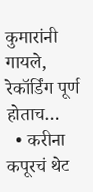कुमारांनी गायले, रेकॉर्डिंग पूर्ण होताच…
  • करीना कपूरचं थेट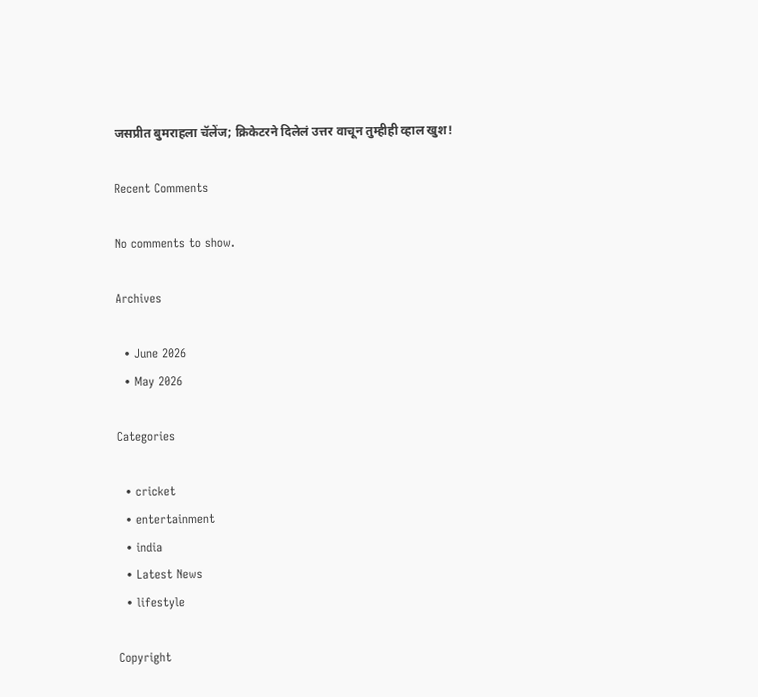जसप्रीत बुमराहला चॅलेंज; क्रिकेटरने दिलेलं उत्तर वाचून तुम्हीही व्हाल खुश!

Recent Comments

No comments to show.

Archives

  • June 2026
  • May 2026

Categories

  • cricket
  • entertainment
  • india
  • Latest News
  • lifestyle

Copyright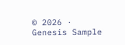© 2026 · Genesis Sample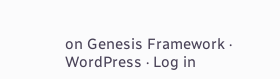on Genesis Framework · WordPress · Log in